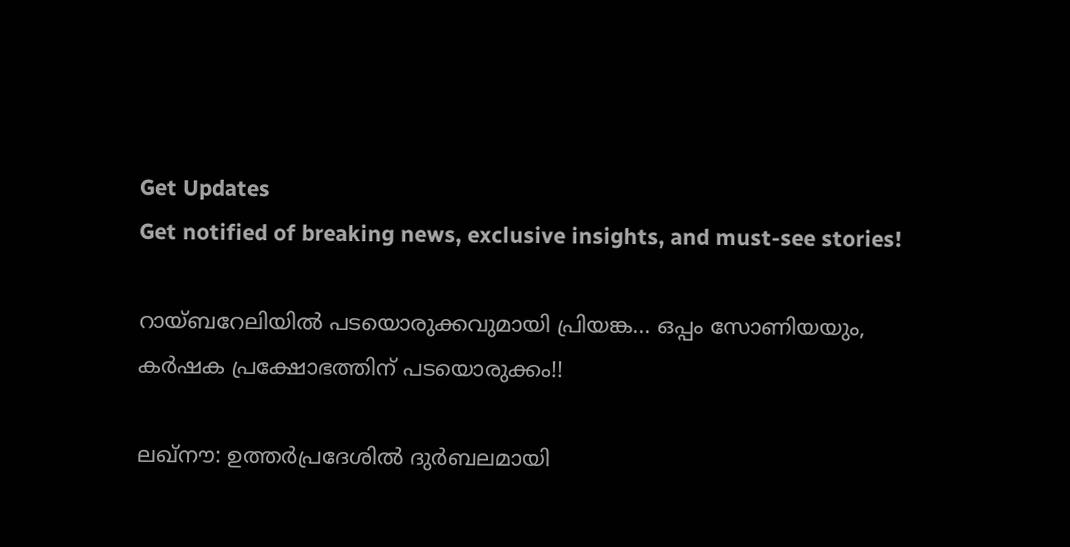Get Updates
Get notified of breaking news, exclusive insights, and must-see stories!

റായ്ബറേലിയില്‍ പടയൊരുക്കവുമായി പ്രിയങ്ക... ഒപ്പം സോണിയയും, കര്‍ഷക പ്രക്ഷോഭത്തിന് പടയൊരുക്കം!!

ലഖ്‌നൗ: ഉത്തര്‍പ്രദേശില്‍ ദുര്‍ബലമായി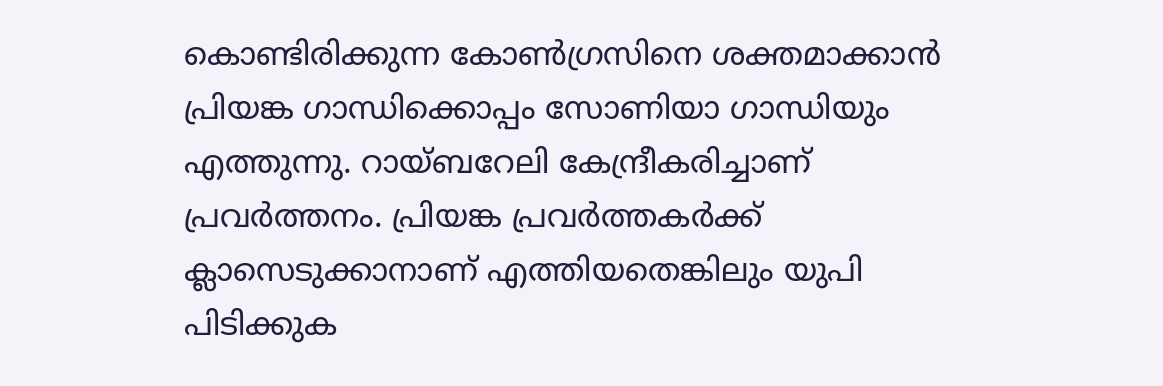കൊണ്ടിരിക്കുന്ന കോണ്‍ഗ്രസിനെ ശക്തമാക്കാന്‍ പ്രിയങ്ക ഗാന്ധിക്കൊപ്പം സോണിയാ ഗാന്ധിയും എത്തുന്നു. റായ്ബറേലി കേന്ദ്രീകരിച്ചാണ് പ്രവര്‍ത്തനം. പ്രിയങ്ക പ്രവര്‍ത്തകര്‍ക്ക് ക്ലാസെടുക്കാനാണ് എത്തിയതെങ്കിലും യുപി പിടിക്കുക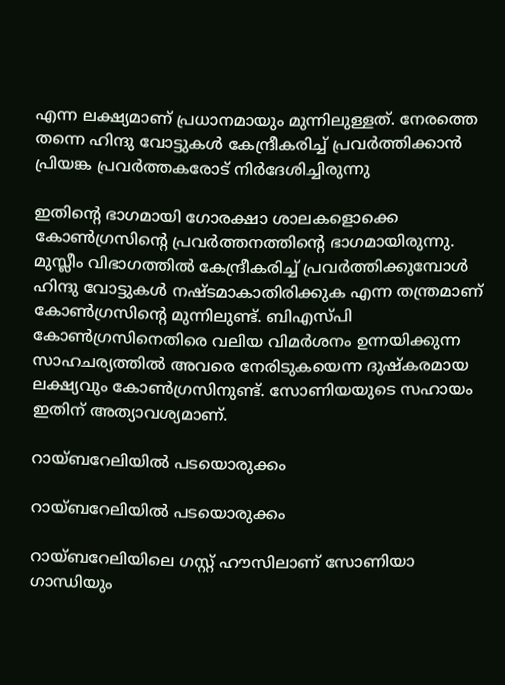എന്ന ലക്ഷ്യമാണ് പ്രധാനമായും മുന്നിലുള്ളത്. നേരത്തെ തന്നെ ഹിന്ദു വോട്ടുകള്‍ കേന്ദ്രീകരിച്ച് പ്രവര്‍ത്തിക്കാന്‍ പ്രിയങ്ക പ്രവര്‍ത്തകരോട് നിര്‍ദേശിച്ചിരുന്നു

ഇതിന്റെ ഭാഗമായി ഗോരക്ഷാ ശാലകളൊക്കെ കോണ്‍ഗ്രസിന്റെ പ്രവര്‍ത്തനത്തിന്റെ ഭാഗമായിരുന്നു. മുസ്ലീം വിഭാഗത്തില്‍ കേന്ദ്രീകരിച്ച് പ്രവര്‍ത്തിക്കുമ്പോള്‍ ഹിന്ദു വോട്ടുകള്‍ നഷ്ടമാകാതിരിക്കുക എന്ന തന്ത്രമാണ് കോണ്‍ഗ്രസിന്റെ മുന്നിലുണ്ട്. ബിഎസ്പി കോണ്‍ഗ്രസിനെതിരെ വലിയ വിമര്‍ശനം ഉന്നയിക്കുന്ന സാഹചര്യത്തില്‍ അവരെ നേരിടുകയെന്ന ദുഷ്‌കരമായ ലക്ഷ്യവും കോണ്‍ഗ്രസിനുണ്ട്. സോണിയയുടെ സഹായം ഇതിന് അത്യാവശ്യമാണ്.

റായ്ബറേലിയില്‍ പടയൊരുക്കം

റായ്ബറേലിയില്‍ പടയൊരുക്കം

റായ്ബറേലിയിലെ ഗസ്റ്റ് ഹൗസിലാണ് സോണിയാ ഗാന്ധിയും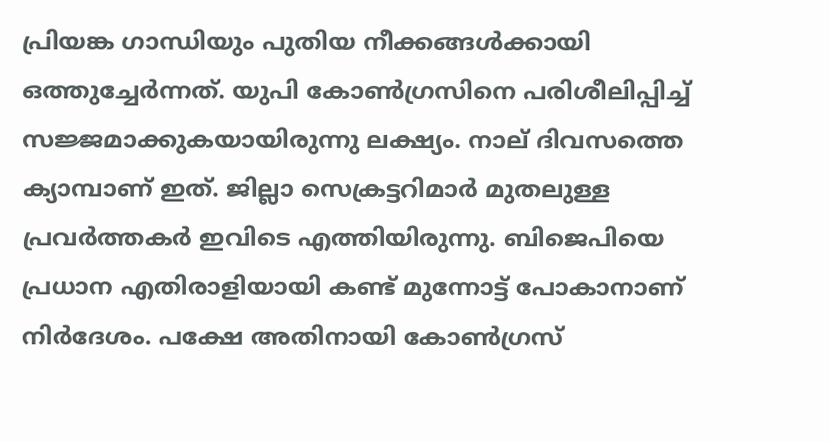പ്രിയങ്ക ഗാന്ധിയും പുതിയ നീക്കങ്ങള്‍ക്കായി ഒത്തുച്ചേര്‍ന്നത്. യുപി കോണ്‍ഗ്രസിനെ പരിശീലിപ്പിച്ച് സജ്ജമാക്കുകയായിരുന്നു ലക്ഷ്യം. നാല് ദിവസത്തെ ക്യാമ്പാണ് ഇത്. ജില്ലാ സെക്രട്ടറിമാര്‍ മുതലുള്ള പ്രവര്‍ത്തകര്‍ ഇവിടെ എത്തിയിരുന്നു. ബിജെപിയെ പ്രധാന എതിരാളിയായി കണ്ട് മുന്നോട്ട് പോകാനാണ് നിര്‍ദേശം. പക്ഷേ അതിനായി കോണ്‍ഗ്രസ്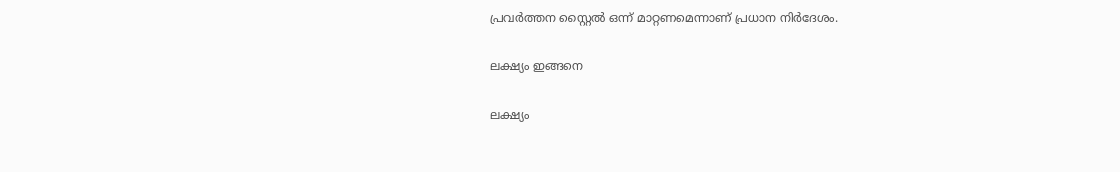പ്രവര്‍ത്തന സ്റ്റൈല്‍ ഒന്ന് മാറ്റണമെന്നാണ് പ്രധാന നിര്‍ദേശം.

ലക്ഷ്യം ഇങ്ങനെ

ലക്ഷ്യം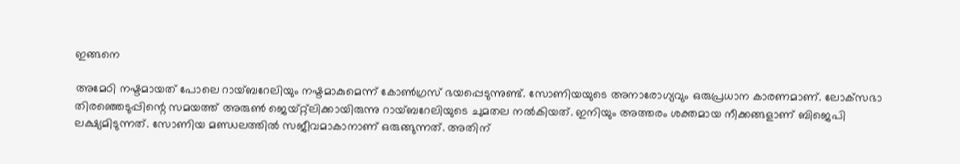ഇങ്ങനെ

അമേഠി നഷ്ടമായത് പോലെ റായ്ബറേലിയും നഷ്ടമാകുമെന്ന് കോണ്‍ഗ്രസ് ഭയപ്പെടുന്നുണ്ട്. സോണിയയുടെ അനാരോഗ്യവും ഒരുപ്രധാന കാരണമാണ്. ലോക്‌സഭാ തിരഞ്ഞെടുപ്പിന്റെ സമയത്ത് അരുണ്‍ ജെയ്റ്റ്‌ലിക്കായിരുന്നു റായ്ബറേലിയുടെ ചുമതല നല്‍കിയത്. ഇനിയും അത്തരം ശക്തമായ നീക്കങ്ങളാണ് ബിജെപി ലക്ഷ്യമിടുന്നത്. സോണിയ മണ്ഡലത്തില്‍ സജീവമാകാനാണ് ഒരുങ്ങുന്നത്. അതിന്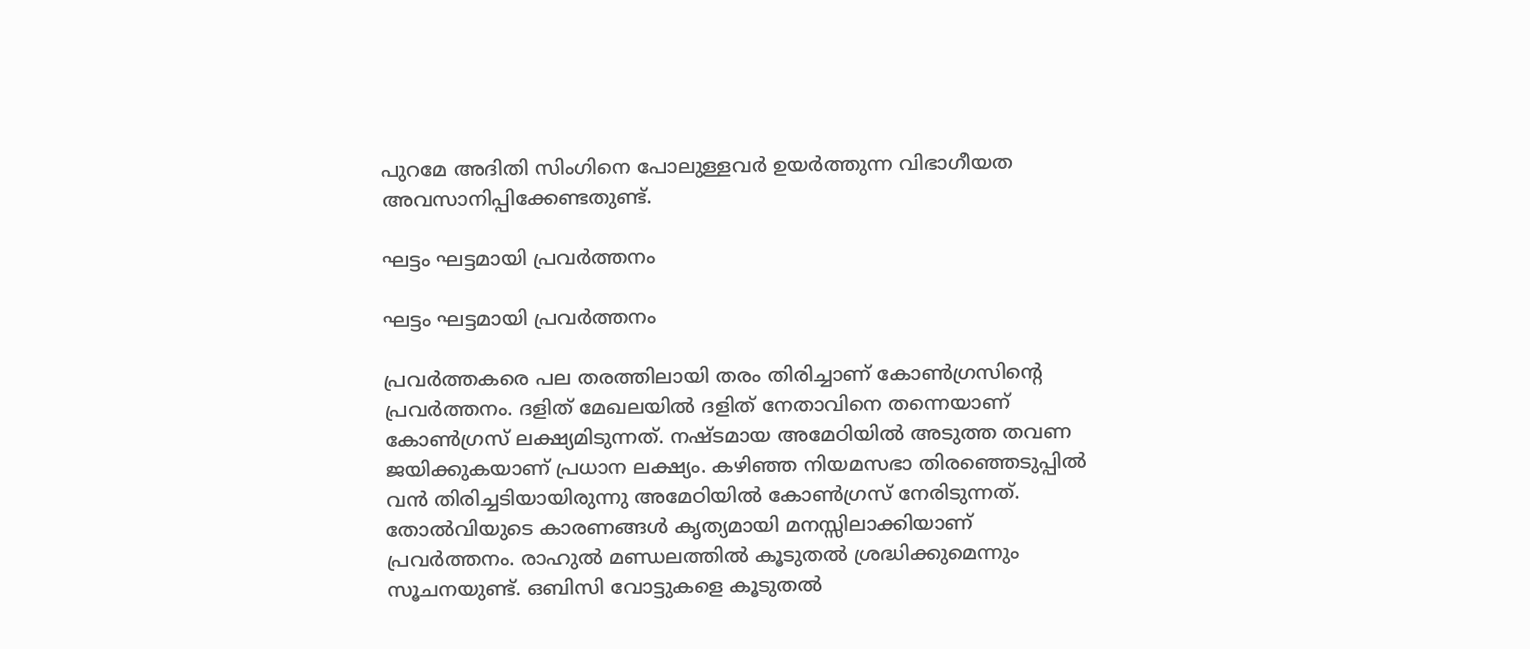പുറമേ അദിതി സിംഗിനെ പോലുള്ളവര്‍ ഉയര്‍ത്തുന്ന വിഭാഗീയത അവസാനിപ്പിക്കേണ്ടതുണ്ട്.

ഘട്ടം ഘട്ടമായി പ്രവര്‍ത്തനം

ഘട്ടം ഘട്ടമായി പ്രവര്‍ത്തനം

പ്രവര്‍ത്തകരെ പല തരത്തിലായി തരം തിരിച്ചാണ് കോണ്‍ഗ്രസിന്റെ പ്രവര്‍ത്തനം. ദളിത് മേഖലയില്‍ ദളിത് നേതാവിനെ തന്നെയാണ് കോണ്‍ഗ്രസ് ലക്ഷ്യമിടുന്നത്. നഷ്ടമായ അമേഠിയില്‍ അടുത്ത തവണ ജയിക്കുകയാണ് പ്രധാന ലക്ഷ്യം. കഴിഞ്ഞ നിയമസഭാ തിരഞ്ഞെടുപ്പില്‍ വന്‍ തിരിച്ചടിയായിരുന്നു അമേഠിയില്‍ കോണ്‍ഗ്രസ് നേരിടുന്നത്. തോല്‍വിയുടെ കാരണങ്ങള്‍ കൃത്യമായി മനസ്സിലാക്കിയാണ് പ്രവര്‍ത്തനം. രാഹുല്‍ മണ്ഡലത്തില്‍ കൂടുതല്‍ ശ്രദ്ധിക്കുമെന്നും സൂചനയുണ്ട്. ഒബിസി വോട്ടുകളെ കൂടുതല്‍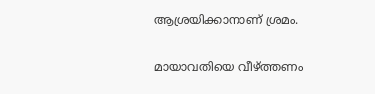ആശ്രയിക്കാനാണ് ശ്രമം.

മായാവതിയെ വീഴ്ത്തണം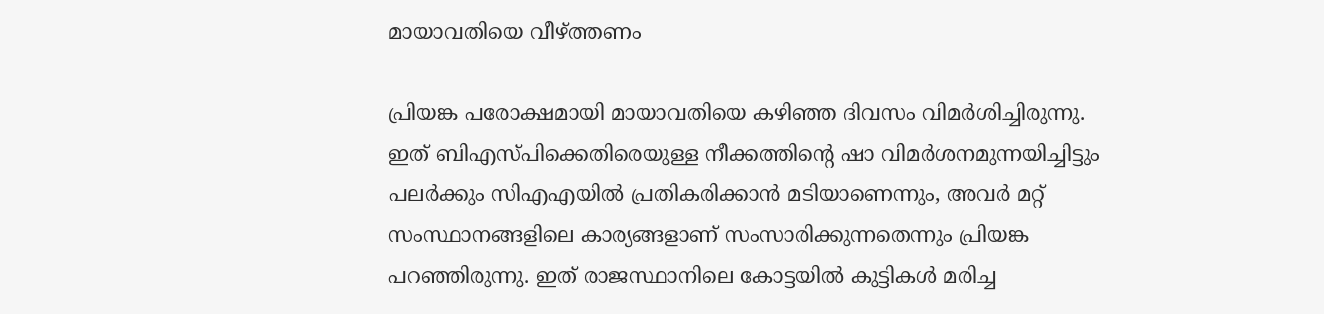മായാവതിയെ വീഴ്ത്തണം

പ്രിയങ്ക പരോക്ഷമായി മായാവതിയെ കഴിഞ്ഞ ദിവസം വിമര്‍ശിച്ചിരുന്നു. ഇത് ബിഎസ്പിക്കെതിരെയുള്ള നീക്കത്തിന്റെ ഷാ വിമര്‍ശനമുന്നയിച്ചിട്ടും പലര്‍ക്കും സിഎഎയില്‍ പ്രതികരിക്കാന്‍ മടിയാണെന്നും, അവര്‍ മറ്റ് സംസ്ഥാനങ്ങളിലെ കാര്യങ്ങളാണ് സംസാരിക്കുന്നതെന്നും പ്രിയങ്ക പറഞ്ഞിരുന്നു. ഇത് രാജസ്ഥാനിലെ കോട്ടയില്‍ കുട്ടികള്‍ മരിച്ച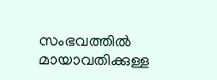സംഭവത്തില്‍ മായാവതിക്കുള്ള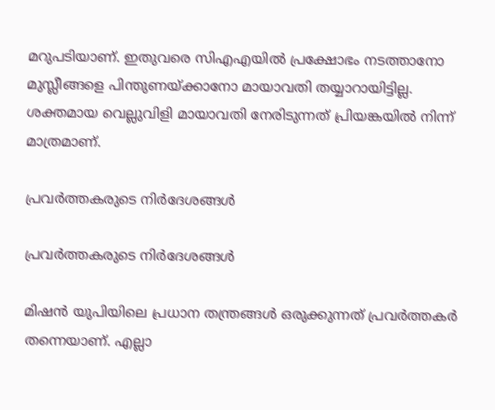മറുപടിയാണ്. ഇതുവരെ സിഎഎയില്‍ പ്രക്ഷോഭം നടത്താനോ മുസ്ലീങ്ങളെ പിന്തുണയ്ക്കാനോ മായാവതി തയ്യാറായിട്ടില്ല. ശക്തമായ വെല്ലുവിളി മായാവതി നേരിടുന്നത് പ്രിയങ്കയില്‍ നിന്ന് മാത്രമാണ്.

പ്രവര്‍ത്തകരുടെ നിര്‍ദേശങ്ങള്‍

പ്രവര്‍ത്തകരുടെ നിര്‍ദേശങ്ങള്‍

മിഷന്‍ യുപിയിലെ പ്രധാന തന്ത്രങ്ങള്‍ ഒരുക്കുന്നത് പ്രവര്‍ത്തകര്‍ തന്നെയാണ്. എല്ലാ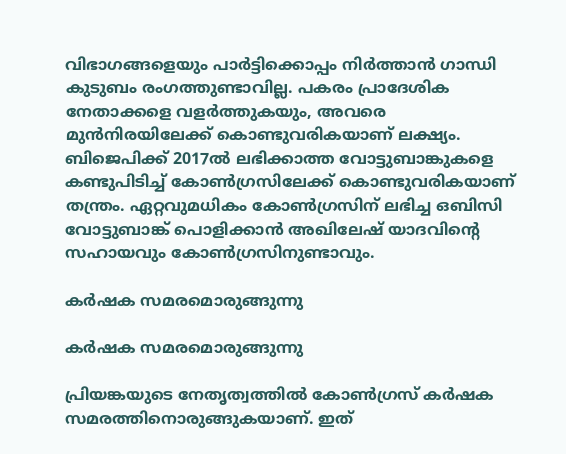വിഭാഗങ്ങളെയും പാര്‍ട്ടിക്കൊപ്പം നിര്‍ത്താന്‍ ഗാന്ധി കുടുബം രംഗത്തുണ്ടാവില്ല. പകരം പ്രാദേശിക നേതാക്കളെ വളര്‍ത്തുകയും, അവരെ മുന്‍നിരയിലേക്ക് കൊണ്ടുവരികയാണ് ലക്ഷ്യം. ബിജെപിക്ക് 2017ല്‍ ലഭിക്കാത്ത വോട്ടുബാങ്കുകളെ കണ്ടുപിടിച്ച് കോണ്‍ഗ്രസിലേക്ക് കൊണ്ടുവരികയാണ് തന്ത്രം. ഏറ്റവുമധികം കോണ്‍ഗ്രസിന് ലഭിച്ച ഒബിസി വോട്ടുബാങ്ക് പൊളിക്കാന്‍ അഖിലേഷ് യാദവിന്റെ സഹായവും കോണ്‍ഗ്രസിനുണ്ടാവും.

കര്‍ഷക സമരമൊരുങ്ങുന്നു

കര്‍ഷക സമരമൊരുങ്ങുന്നു

പ്രിയങ്കയുടെ നേതൃത്വത്തില്‍ കോണ്‍ഗ്രസ് കര്‍ഷക സമരത്തിനൊരുങ്ങുകയാണ്. ഇത്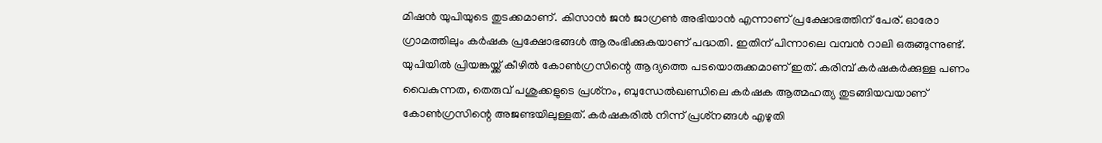മിഷന്‍ യുപിയുടെ തുടക്കമാണ്. കിസാന്‍ ജന്‍ ജാഗ്രണ്‍ അഭിയാന്‍ എന്നാണ് പ്രക്ഷോഭത്തിന് പേര്. ഓരോ ഗ്രാമത്തിലും കര്‍ഷക പ്രക്ഷോഭങ്ങള്‍ ആരംഭിക്കുകയാണ് പദ്ധതി. ഇതിന് പിന്നാലെ വമ്പന്‍ റാലി ഒരുങ്ങുന്നുണ്ട്. യുപിയില്‍ പ്രിയങ്കയ്ക്ക് കീഴില്‍ കോണ്‍ഗ്രസിന്റെ ആദ്യത്തെ പടയൊരുക്കമാണ് ഇത്. കരിമ്പ് കര്‍ഷകര്‍ക്കുള്ള പണം വൈകുന്നത, തെരുവ് പശുക്കളുടെ പ്രശ്‌നം, ബുന്ധേല്‍ഖണ്ഡിലെ കര്‍ഷക ആത്മഹത്യ തുടങ്ങിയവയാണ് കോണ്‍ഗ്രസിന്റെ അജണ്ടയിലുള്ളത്. കര്‍ഷകരില്‍ നിന്ന് പ്രശ്‌നങ്ങള്‍ എഴുതി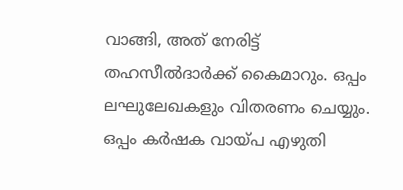വാങ്ങി, അത് നേരിട്ട് തഹസീല്‍ദാര്‍ക്ക് കൈമാറും. ഒപ്പം ലഘുലേഖകളും വിതരണം ചെയ്യും. ഒപ്പം കര്‍ഷക വായ്പ എഴുതി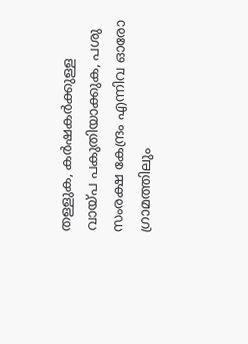തള്ളുക, കര്‍ഷകര്‍ക്കുള്ള വായ്പ പകുതിയാക്കുക, പശു സംരക്ഷ കേന്ദ്രം എന്നിവ ഓരോ ഗ്രാമത്തിലും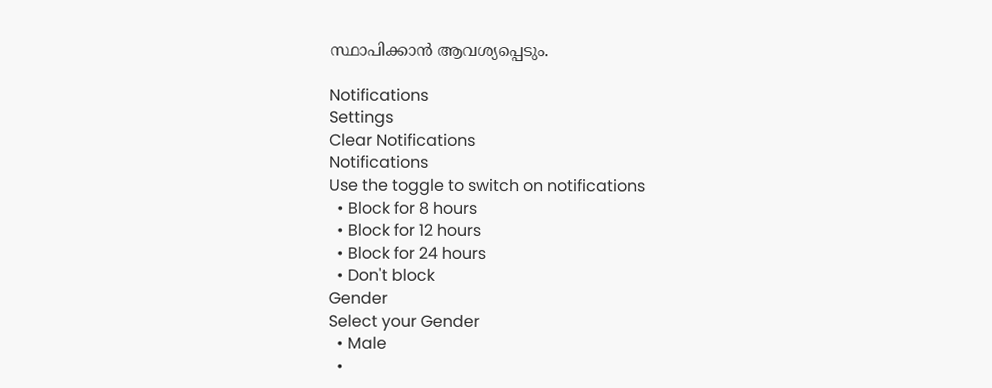സ്ഥാപിക്കാന്‍ ആവശ്യപ്പെടും.

Notifications
Settings
Clear Notifications
Notifications
Use the toggle to switch on notifications
  • Block for 8 hours
  • Block for 12 hours
  • Block for 24 hours
  • Don't block
Gender
Select your Gender
  • Male
  •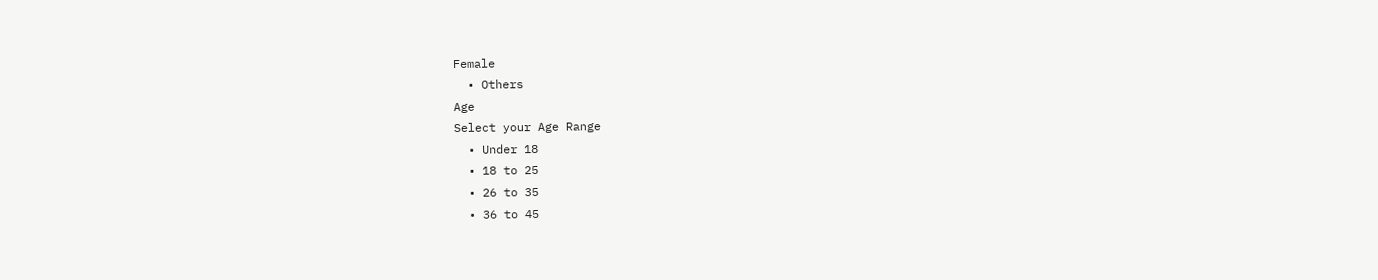Female
  • Others
Age
Select your Age Range
  • Under 18
  • 18 to 25
  • 26 to 35
  • 36 to 45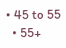• 45 to 55
  • 55+